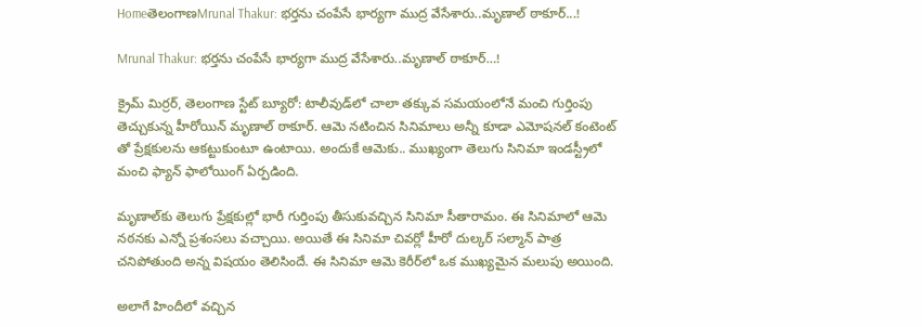HomeతెలంగాణMrunal Thakur: భర్తను చంపేసే భార్యగా ముద్ర వేసేశారు..మృణాల్ ఠాకూర్...!

Mrunal Thakur: భర్తను చంపేసే భార్యగా ముద్ర వేసేశారు..మృణాల్ ఠాకూర్…!

క్రైమ్ మిర్రర్, తెలంగాణ స్టేట్ బ్యూరో: టాలీవుడ్‌లో చాలా తక్కువ సమయంలోనే మంచి గుర్తింపు తెచ్చుకున్న హీరోయిన్ మృణాల్ ఠాకూర్. ఆమె నటించిన సినిమాలు అన్నీ కూడా ఎమోషనల్ కంటెంట్ తో ప్రేక్షకులను ఆకట్టుకుంటూ ఉంటాయి. అందుకే ఆమెకు.. ముఖ్యంగా తెలుగు సినిమా ఇండస్ట్రీలో మంచి ఫ్యాన్ ఫాలోయింగ్ ఏర్పడింది.

మృణాల్‌కు తెలుగు ప్రేక్షకుల్లో భారీ గుర్తింపు తీసుకువచ్చిన సినిమా సీతారామం. ఈ సినిమాలో ఆమె నఠనకు ఎన్నో ప్రశంసలు వచ్చాయి. అయితే ఈ సినిమా చివర్లో హీరో దుల్కర్ సల్మాన్ పాత్ర చనిపోతుంది అన్న విషయం తెలిసిందే. ఈ సినిమా ఆమె కెరీర్‌లో ఒక ముఖ్యమైన మలుపు అయింది.

అలాగే హిందీలో వచ్చిన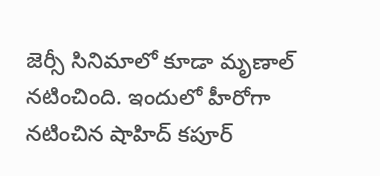జెర్సీ సినిమాలో కూడా మృణాల్ నటించింది. ఇందులో హీరోగా నటించిన షాహిద్ కపూర్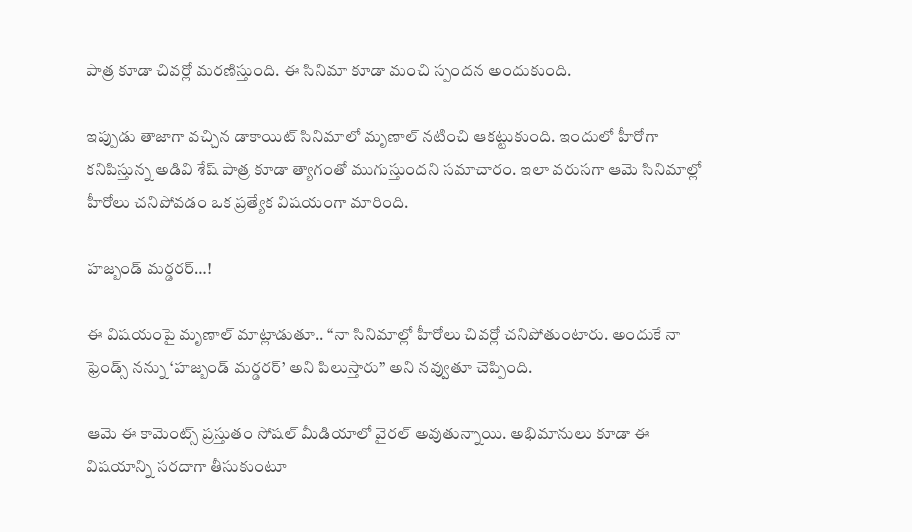పాత్ర కూడా చివర్లో మరణిస్తుంది. ఈ సినిమా కూడా మంచి స్పందన అందుకుంది.

ఇప్పుడు తాజాగా వచ్చిన డాకాయిట్ సినిమాలో మృణాల్ నటించి ఆకట్టుకుంది. ఇందులో హీరోగా కనిపిస్తున్న అడివి శేష్ పాత్ర కూడా త్యాగంతో ముగుస్తుందని సమాచారం. ఇలా వరుసగా ఆమె సినిమాల్లో హీరోలు చనిపోవడం ఒక ప్రత్యేక విషయంగా మారింది.

హజ్బండ్ మర్డరర్…!

ఈ విషయంపై మృణాల్ మాట్లాడుతూ.. “నా సినిమాల్లో హీరోలు చివర్లో చనిపోతుంటారు. అందుకే నా ఫ్రెండ్స్ నన్ను ‘హజ్బండ్ మర్డరర్’ అని పిలుస్తారు” అని నవ్వుతూ చెప్పింది.

ఆమె ఈ కామెంట్స్ ప్రస్తుతం సోషల్ మీడియాలో వైరల్ అవుతున్నాయి. అభిమానులు కూడా ఈ విషయాన్ని సరదాగా తీసుకుంటూ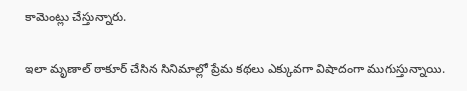కామెంట్లు చేస్తున్నారు.

ఇలా మృణాల్ ఠాకూర్ చేసిన సినిమాల్లో ప్రేమ కథలు ఎక్కువగా విషాదంగా ముగుస్తున్నాయి.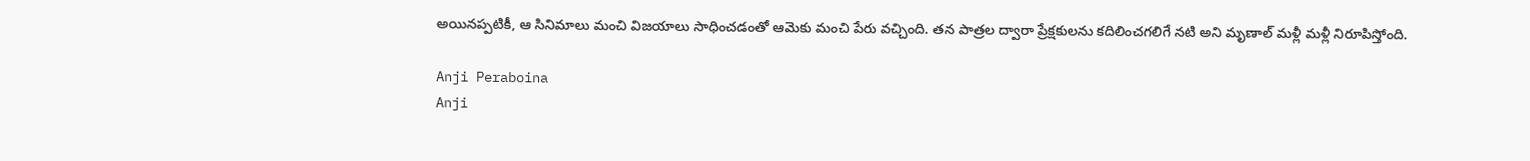అయినప్పటికీ, ఆ సినిమాలు మంచి విజయాలు సాధించడంతో ఆమెకు మంచి పేరు వచ్చింది. తన పాత్రల ద్వారా ప్రేక్షకులను కదిలించగలిగే నటి అని మృణాల్ మళ్లీ మళ్లీ నిరూపిస్తోంది.

Anji Peraboina
Anji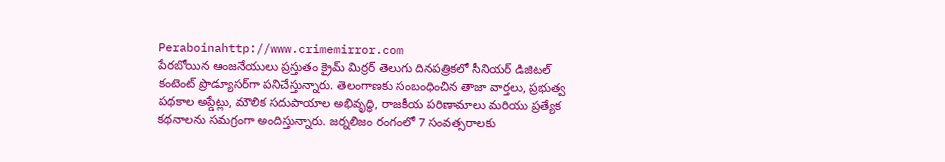Peraboinahttp://www.crimemirror.com
పేరబోయిన ఆంజనేయులు ప్రస్తుతం క్రైమ్ మిర్రర్ తెలుగు దినపత్రికలో సీనియర్ డిజిటల్ కంటెంట్ ప్రొడ్యూసర్‌గా పనిచేస్తున్నారు. తెలంగాణకు సంబంధించిన తాజా వార్తలు, ప్రభుత్వ పథకాల అప్డేట్లు, మౌలిక సదుపాయాల అభివృద్ధి, రాజకీయ పరిణామాలు మరియు ప్రత్యేక కథనాలను సమగ్రంగా అందిస్తున్నారు. జర్నలిజం రంగంలో 7 సంవత్సరాలకు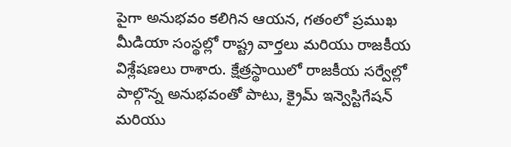పైగా అనుభవం కలిగిన ఆయన, గతంలో ప్రముఖ మీడియా సంస్థల్లో రాష్ట్ర వార్తలు మరియు రాజకీయ విశ్లేషణలు రాశారు. క్షేత్రస్థాయిలో రాజకీయ సర్వేల్లో పాల్గొన్న అనుభవంతో పాటు, క్రైమ్ ఇన్వెస్టిగేషన్ మరియు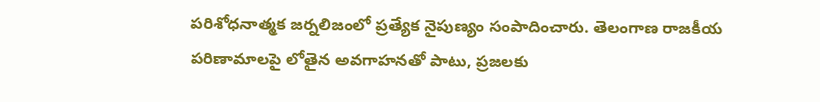పరిశోధనాత్మక జర్నలిజంలో ప్రత్యేక నైపుణ్యం సంపాదించారు. తెలంగాణ రాజకీయ పరిణామాలపై లోతైన అవగాహనతో పాటు, ప్రజలకు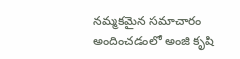నమ్మకమైన సమాచారం అందించడంలో అంజి కృషి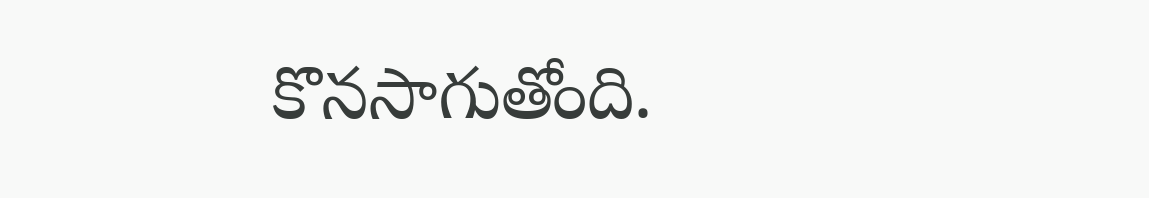కొనసాగుతోంది.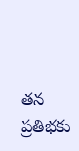తన ప్రతిభకు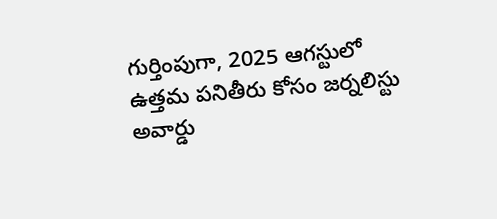గుర్తింపుగా, 2025 ఆగస్టులో ఉత్తమ పనితీరు కోసం జర్నలిస్టు అవార్డు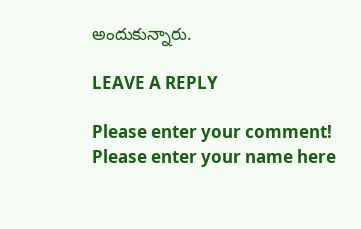అందుకున్నారు.

LEAVE A REPLY

Please enter your comment!
Please enter your name here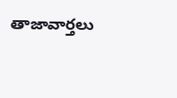తాజావార్తలు